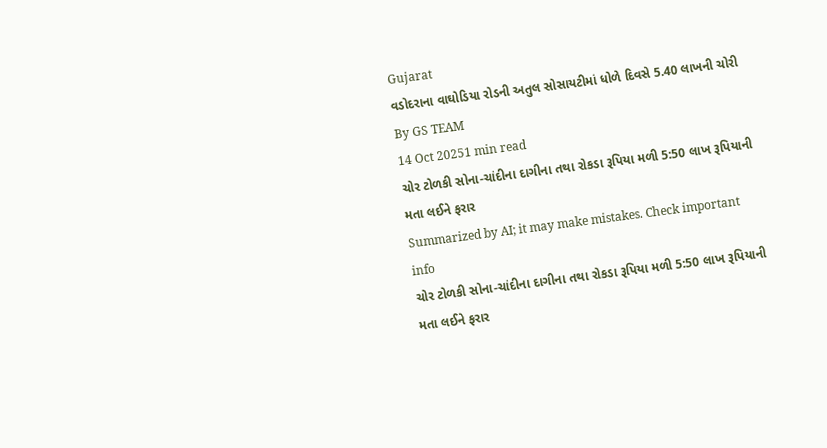Gujarat
વડોદરાના વાઘોડિયા રોડની અતુલ સોસાયટીમાં ધોળે દિવસે 5.40 લાખની ચોરી
By GS TEAM
14 Oct 20251 min read
ચોર ટોળકી સોના-ચાંદીના દાગીના તથા રોકડા રૂપિયા મળી 5:50 લાખ રૂપિયાની મતા લઈને ફરાર
Summarized by AI; it may make mistakes. Check important info
ચોર ટોળકી સોના-ચાંદીના દાગીના તથા રોકડા રૂપિયા મળી 5:50 લાખ રૂપિયાની મતા લઈને ફરાર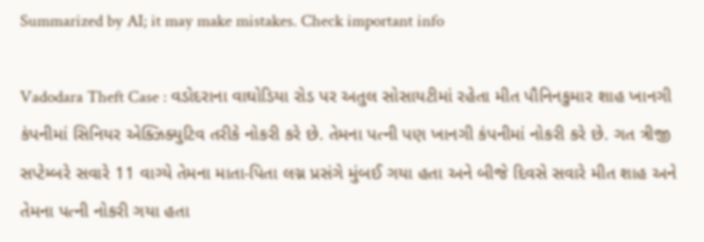Summarized by AI; it may make mistakes. Check important info

Vadodara Theft Case : વડોદરાના વાઘોડિયા રોડ પર અતુલ સોસાયટીમાં રહેતા મીત પૌનિનકુમાર શાહ ખાનગી કંપનીમાં સિનિયર એક્ઝિક્યુટિવ તરીકે નોકરી કરે છે. તેમના પત્ની પણ ખાનગી કંપનીમાં નોકરી કરે છે. ગત ત્રીજી સપ્ટેમ્બરે સવારે 11 વાગ્યે તેમના માતા-પિતા લગ્ન પ્રસંગે મુંબઈ ગયા હતા અને બીજે દિવસે સવારે મીત શાહ અને તેમના પત્ની નોકરી ગયા હતા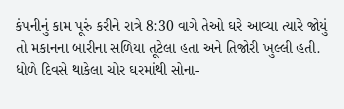કંપનીનું કામ પૂરું કરીને રાત્રે 8:30 વાગે તેઓ ઘરે આવ્યા ત્યારે જોયું તો મકાનના બારીના સળિયા તૂટેલા હતા અને તિજોરી ખુલ્લી હતી. ધોળે દિવસે થાકેલા ચોર ઘરમાંથી સોના-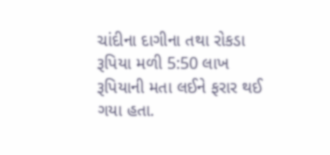ચાંદીના દાગીના તથા રોકડા રૂપિયા મળી 5:50 લાખ રૂપિયાની મતા લઈને ફરાર થઈ ગયા હતા.